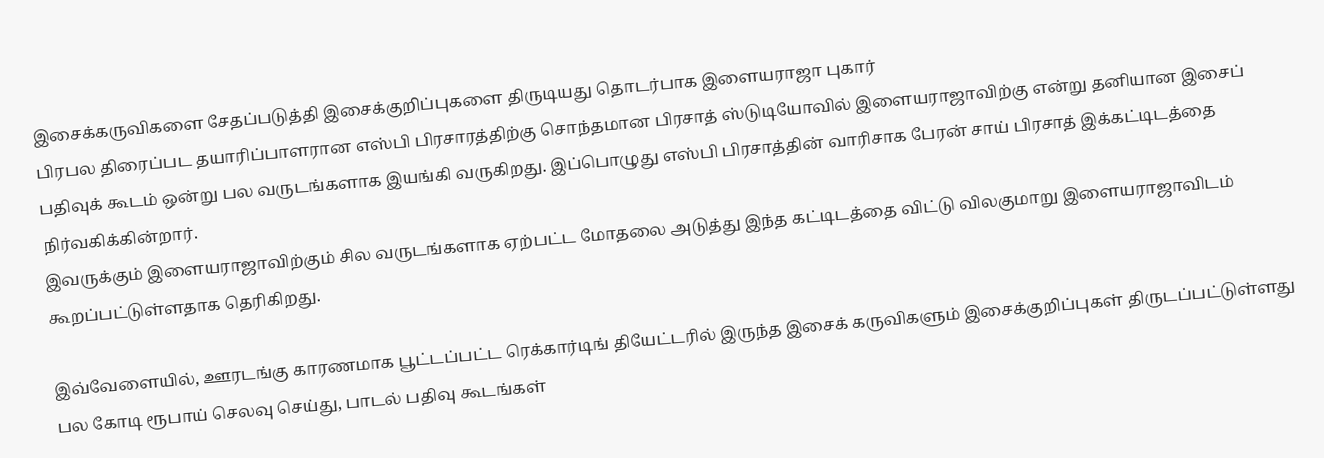இசைக்கருவிகளை சேதப்படுத்தி இசைக்குறிப்புகளை திருடியது தொடர்பாக இளையராஜா புகார்
பிரபல திரைப்பட தயாரிப்பாளரான எஸ்பி பிரசாரத்திற்கு சொந்தமான பிரசாத் ஸ்டுடியோவில் இளையராஜாவிற்கு என்று தனியான இசைப் பதிவுக் கூடம் ஒன்று பல வருடங்களாக இயங்கி வருகிறது. இப்பொழுது எஸ்பி பிரசாத்தின் வாரிசாக பேரன் சாய் பிரசாத் இக்கட்டிடத்தை நிர்வகிக்கின்றார்.
இவருக்கும் இளையராஜாவிற்கும் சில வருடங்களாக ஏற்பட்ட மோதலை அடுத்து இந்த கட்டிடத்தை விட்டு விலகுமாறு இளையராஜாவிடம் கூறப்பட்டுள்ளதாக தெரிகிறது.

இவ்வேளையில், ஊரடங்கு காரணமாக பூட்டப்பட்ட ரெக்கார்டிங் தியேட்டரில் இருந்த இசைக் கருவிகளும் இசைக்குறிப்புகள் திருடப்பட்டுள்ளது பல கோடி ரூபாய் செலவு செய்து, பாடல் பதிவு கூடங்கள்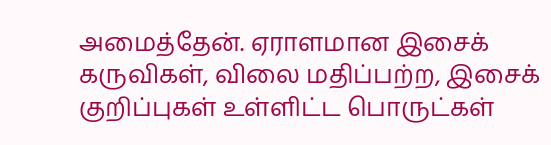அமைத்தேன். ஏராளமான இசைக் கருவிகள், விலை மதிப்பற்ற, இசைக் குறிப்புகள் உள்ளிட்ட பொருட்கள்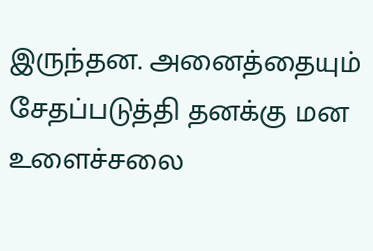இருந்தன. அனைத்தையும் சேதப்படுத்தி தனக்கு மன உளைச்சலை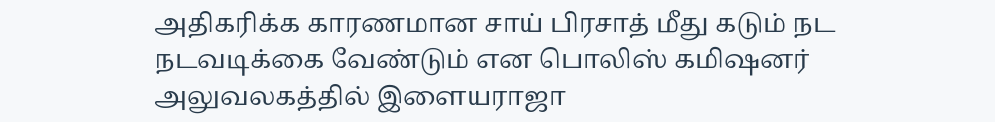அதிகரிக்க காரணமான சாய் பிரசாத் மீது கடும் நட நடவடிக்கை வேண்டும் என பொலிஸ் கமிஷனர் அலுவலகத்தில் இளையராஜா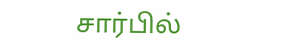சார்பில்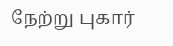நேற்று புகார்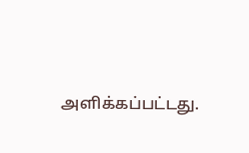அளிக்கப்பட்டது.